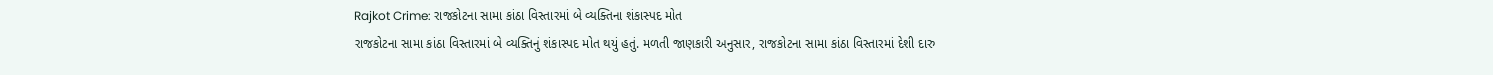Rajkot Crime: રાજકોટના સામા કાંઠા વિસ્તારમાં બે વ્યક્તિના શંકાસ્પદ મોત
રાજકોટના સામા કાંઠા વિસ્તારમાં બે વ્યક્તિનું શંકાસ્પદ મોત થયું હતું. મળતી જાણકારી અનુસાર, રાજકોટના સામા કાંઠા વિસ્તારમાં દેશી દારુ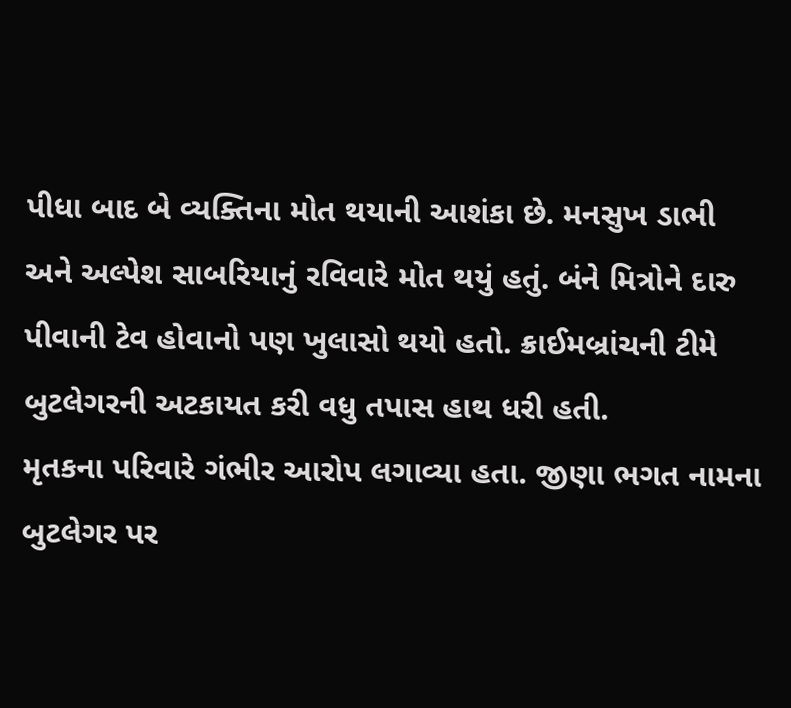પીધા બાદ બે વ્યક્તિના મોત થયાની આશંકા છે. મનસુખ ડાભી અને અલ્પેશ સાબરિયાનું રવિવારે મોત થયું હતું. બંને મિત્રોને દારુ પીવાની ટેવ હોવાનો પણ ખુલાસો થયો હતો. ક્રાઈમબ્રાંચની ટીમે બુટલેગરની અટકાયત કરી વધુ તપાસ હાથ ધરી હતી.
મૃતકના પરિવારે ગંભીર આરોપ લગાવ્યા હતા. જીણા ભગત નામના બુટલેગર પર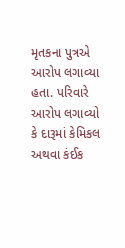મૃતકના પુત્રએ આરોપ લગાવ્યા હતા. પરિવારે આરોપ લગાવ્યો કે દારૂમાં કેમિકલ અથવા કંઈક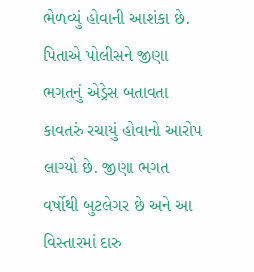ભેળવ્યું હોવાની આશંકા છે. પિતાએ પોલીસને જીણા ભગતનું એડ્રેસ બતાવતા કાવતરું રચાયું હોવાનો આરોપ લાગ્યો છે. જીણા ભગત વર્ષોથી બુટલેગર છે અને આ વિસ્તારમાં દારુ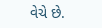વેચે છે.